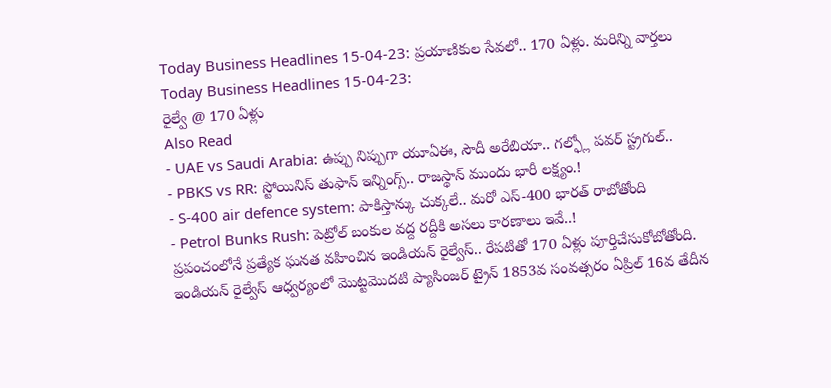Today Business Headlines 15-04-23: ప్రయాణికుల సేవలో.. 170 ఏళ్లు. మరిన్ని వార్తలు
Today Business Headlines 15-04-23:
రైల్వే @ 170 ఏళ్లు
Also Read
- UAE vs Saudi Arabia: ఉప్పు నిప్పుగా యూఏఈ, సౌదీ అరేబియా.. గల్ఫ్లో పవర్ స్ట్రగుల్..
- PBKS vs RR: స్టోయినిస్ తుఫాన్ ఇన్నింగ్స్.. రాజస్థాన్ ముందు భారీ లక్ష్యం.!
- S-400 air defence system: పాకిస్తాన్కు చుక్కలే.. మరో ఎస్-400 భారత్ రాబోతోంది
- Petrol Bunks Rush: పెట్రోల్ బంకుల వద్ద రద్దీకి అసలు కారణాలు ఇవే..!
ప్రపంచంలోనే ప్రత్యేక ఘనత వహించిన ఇండియన్ రైల్వేస్.. రేపటితో 170 ఏళ్లు పూర్తిచేసుకోబోతోంది. ఇండియన్ రైల్వేస్ ఆధ్వర్యంలో మొట్టమొదటి ప్యాసింజర్ ట్రైన్ 1853వ సంవత్సరం ఏప్రిల్ 16వ తేదీన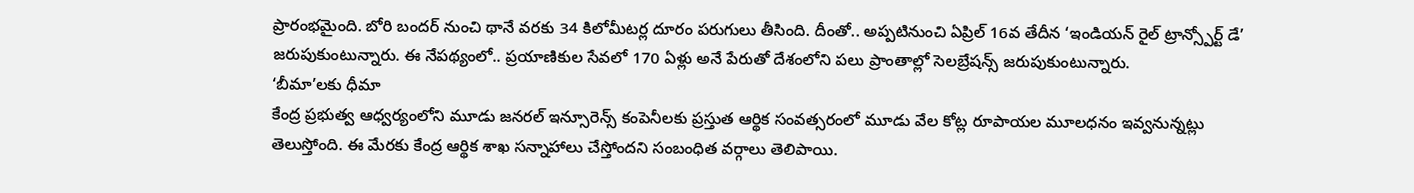ప్రారంభమైంది. బోరి బందర్ నుంచి థానే వరకు 34 కిలోమీటర్ల దూరం పరుగులు తీసింది. దీంతో.. అప్పటినుంచి ఏప్రిల్ 16వ తేదీన ‘ఇండియన్ రైల్ ట్రాన్స్పోర్ట్ డే’ జరుపుకుంటున్నారు. ఈ నేపథ్యంలో.. ప్రయాణికుల సేవలో 170 ఏళ్లు అనే పేరుతో దేశంలోని పలు ప్రాంతాల్లో సెలబ్రేషన్స్ జరుపుకుంటున్నారు.
‘బీమా’లకు ధీమా
కేంద్ర ప్రభుత్వ ఆధ్వర్యంలోని మూడు జనరల్ ఇన్సూరెన్స్ కంపెనీలకు ప్రస్తుత ఆర్థిక సంవత్సరంలో మూడు వేల కోట్ల రూపాయల మూలధనం ఇవ్వనున్నట్లు తెలుస్తోంది. ఈ మేరకు కేంద్ర ఆర్థిక శాఖ సన్నాహాలు చేస్తోందని సంబంధిత వర్గాలు తెలిపాయి.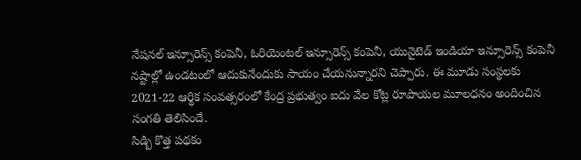నేషనల్ ఇన్సూరెన్స్ కంపెనీ, ఓరియెంటల్ ఇన్సూరెన్స్ కంపెనీ, యునైటెడ్ ఇండియా ఇన్సూరెన్స్ కంపెనీ నష్టాల్లో ఉండటంలో ఆదుకునేందుకు సాయం చేయనున్నారని చెప్పారు. ఈ మూడు సంస్థలకు 2021-22 ఆర్థిక సంవత్సరంలో కేంద్ర ప్రభుత్వం ఐదు వేల కోట్ల రూపాయల మూలధనం అందించిన సంగతి తెలిసిందే.
సిడ్బి కొత్త పథకం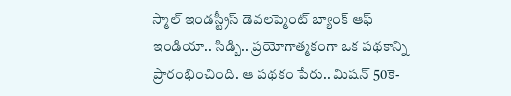స్మాల్ ఇండస్ట్రీస్ డెవలప్మెంట్ బ్యాంక్ ఆఫ్ ఇండియా.. సిడ్బి.. ప్రయోగాత్మకంగా ఒక పథకాన్ని ప్రారంభించింది. ఆ పథకం పేరు.. మిషన్ 50కె-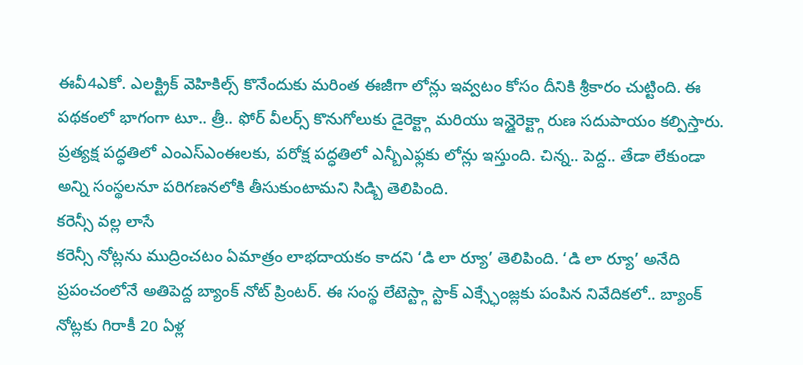ఈవీ4ఎకో. ఎలక్ట్రిక్ వెహికిల్స్ కొనేందుకు మరింత ఈజీగా లోన్లు ఇవ్వటం కోసం దీనికి శ్రీకారం చుట్టింది. ఈ పథకంలో భాగంగా టూ.. త్రీ.. ఫోర్ వీలర్స్ కొనుగోలుకు డైరెక్ట్గా మరియు ఇన్డైరెక్ట్గా రుణ సదుపాయం కల్పిస్తారు. ప్రత్యక్ష పద్ధతిలో ఎంఎస్ఎంఈలకు, పరోక్ష పద్ధతిలో ఎన్బీఎఫ్లకు లోన్లు ఇస్తుంది. చిన్న.. పెద్ద.. తేడా లేకుండా అన్ని సంస్థలనూ పరిగణనలోకి తీసుకుంటామని సిడ్బి తెలిపింది.
కరెన్సీ వల్ల లాసే
కరెన్సీ నోట్లను ముద్రించటం ఏమాత్రం లాభదాయకం కాదని ‘డి లా ర్యూ’ తెలిపింది. ‘డి లా ర్యూ’ అనేది ప్రపంచంలోనే అతిపెద్ద బ్యాంక్ నోట్ ప్రింటర్. ఈ సంస్థ లేటెస్ట్గా స్టాక్ ఎక్స్ఛేంజ్లకు పంపిన నివేదికలో.. బ్యాంక్ నోట్లకు గిరాకీ 20 ఏళ్ల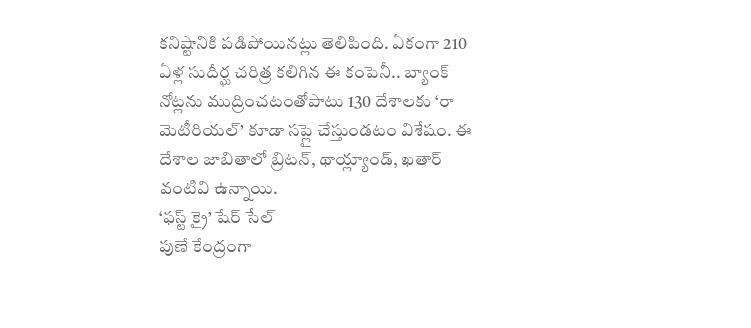కనిష్టానికి పడిపోయినట్లు తెలిపింది. ఏకంగా 210 ఏళ్ల సుదీర్ఘ చరిత్ర కలిగిన ఈ కంపెనీ.. బ్యాంక్ నోట్లను ముద్రించటంతోపాటు 130 దేశాలకు ‘రా మెటీరియల్’ కూడా సప్లై చేస్తుండటం విశేషం. ఈ దేశాల జాబితాలో బ్రిటన్, థాయ్ల్యాండ్, ఖతార్ వంటివి ఉన్నాయి.
‘ఫస్ట్ క్రై’ షేర్ సేల్
పుణే కేంద్రంగా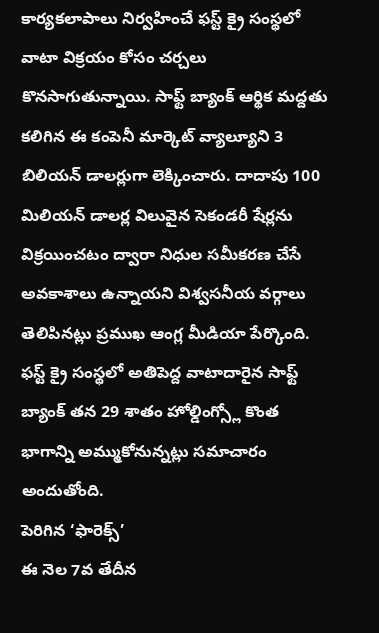కార్యకలాపాలు నిర్వహించే ఫస్ట్ క్రై సంస్థలో వాటా విక్రయం కోసం చర్చలు కొనసాగుతున్నాయి. సాఫ్ట్ బ్యాంక్ ఆర్థిక మద్దతు కలిగిన ఈ కంపెనీ మార్కెట్ వ్యాల్యూని 3 బిలియన్ డాలర్లుగా లెక్కించారు. దాదాపు 100 మిలియన్ డాలర్ల విలువైన సెకండరీ షేర్లను విక్రయించటం ద్వారా నిధుల సమీకరణ చేసే అవకాశాలు ఉన్నాయని విశ్వసనీయ వర్గాలు తెలిపినట్లు ప్రముఖ ఆంగ్ల మీడియా పేర్కొంది. ఫస్ట్ క్రై సంస్థలో అతిపెద్ద వాటాదారైన సాఫ్ట్ బ్యాంక్ తన 29 శాతం హోల్డింగ్స్లో కొంత భాగాన్ని అమ్ముకోనున్నట్లు సమాచారం అందుతోంది.
పెరిగిన ‘ఫారెక్స్’
ఈ నెల 7వ తేదీన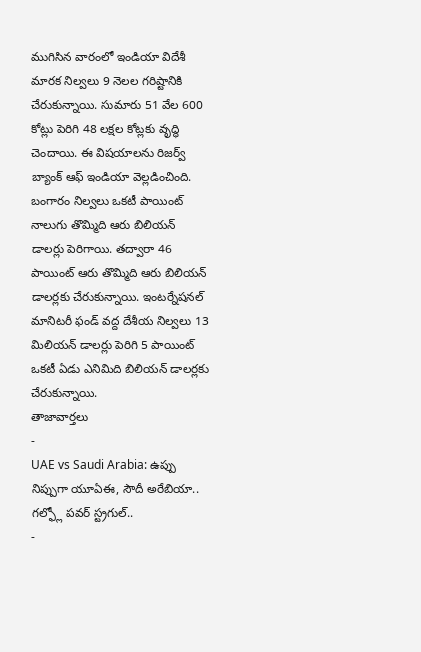ముగిసిన వారంలో ఇండియా విదేశీ మారక నిల్వలు 9 నెలల గరిష్టానికి చేరుకున్నాయి. సుమారు 51 వేల 600 కోట్లు పెరిగి 48 లక్షల కోట్లకు వృద్ధి చెందాయి. ఈ విషయాలను రిజర్వ్ బ్యాంక్ ఆఫ్ ఇండియా వెల్లడించింది. బంగారం నిల్వలు ఒకటీ పాయింట్ నాలుగు తొమ్మిది ఆరు బిలియన్ డాలర్లు పెరిగాయి. తద్వారా 46 పాయింట్ ఆరు తొమ్మిది ఆరు బిలియన్ డాలర్లకు చేరుకున్నాయి. ఇంటర్నేషనల్ మానిటరీ ఫండ్ వద్ద దేశీయ నిల్వలు 13 మిలియన్ డాలర్లు పెరిగి 5 పాయింట్ ఒకటీ ఏడు ఎనిమిది బిలియన్ డాలర్లకు చేరుకున్నాయి.
తాజావార్తలు
-
UAE vs Saudi Arabia: ఉప్పు నిప్పుగా యూఏఈ, సౌదీ అరేబియా.. గల్ఫ్లో పవర్ స్ట్రగుల్..
-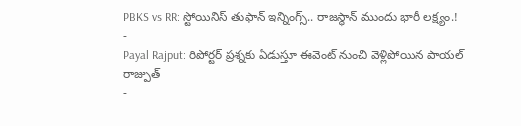PBKS vs RR: స్టోయినిస్ తుఫాన్ ఇన్నింగ్స్.. రాజస్థాన్ ముందు భారీ లక్ష్యం.!
-
Payal Rajput: రిపోర్టర్ ప్రశ్నకు ఏడుస్తూ ఈవెంట్ నుంచి వెళ్లిపోయిన పాయల్ రాజ్పుత్
-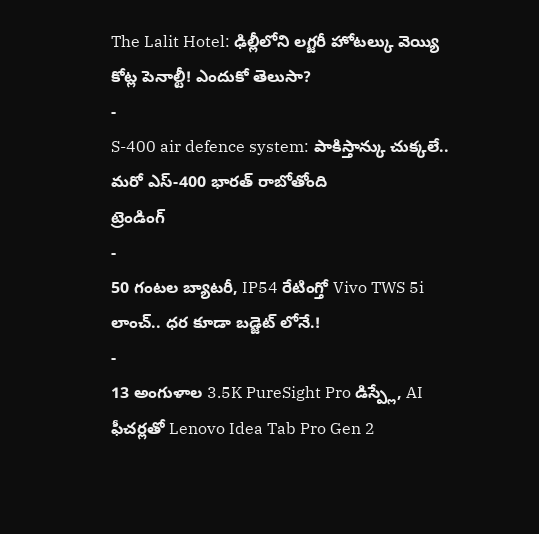The Lalit Hotel: ఢిల్లీలోని లగ్జరీ హోటల్కు వెయ్యి కోట్ల పెనాల్టీ! ఎందుకో తెలుసా?
-
S-400 air defence system: పాకిస్తాన్కు చుక్కలే.. మరో ఎస్-400 భారత్ రాబోతోంది
ట్రెండింగ్
-
50 గంటల బ్యాటరీ, IP54 రేటింగ్తో Vivo TWS 5i లాంచ్.. ధర కూడా బడ్జెట్ లోనే.!
-
13 అంగుళాల 3.5K PureSight Pro డిస్ప్లే, AI ఫీచర్లతో Lenovo Idea Tab Pro Gen 2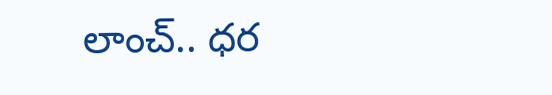లాంచ్.. ధర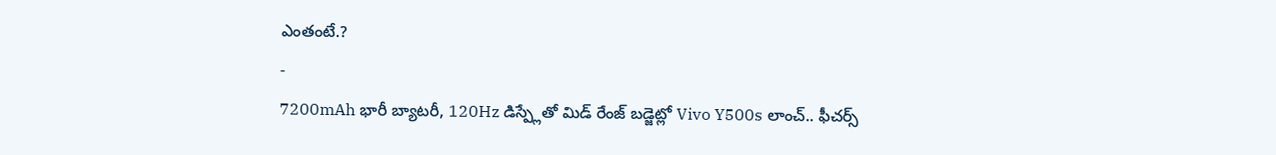ఎంతంటే.?
-
7200mAh భారీ బ్యాటరీ, 120Hz డిస్ప్లేతో మిడ్ రేంజ్ బడ్జెట్లో Vivo Y500s లాంచ్.. ఫీచర్స్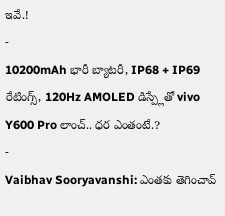ఇవే.!
-
10200mAh భారీ బ్యాటరీ, IP68 + IP69 రేటింగ్స్, 120Hz AMOLED డిస్ప్లేతో vivo Y600 Pro లాంచ్.. ధర ఎంతంటే.?
-
Vaibhav Sooryavanshi: ఎంతకు తెగించావ్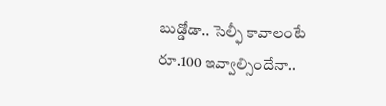బుడ్డోడా.. సెల్ఫీ కావాలంటే రూ.100 ఇవ్వాల్సిందేనా..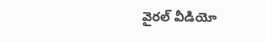వైరల్ వీడియో